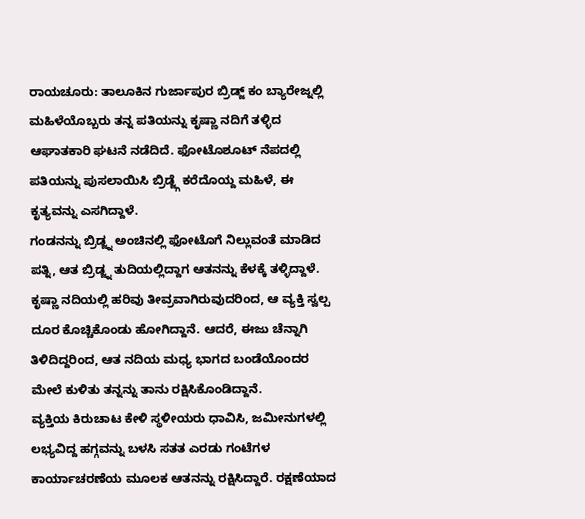ರಾಯಚೂರು: ತಾಲೂಕಿನ ಗುರ್ಜಾಪುರ ಬ್ರಿಡ್ಜ್ ಕಂ ಬ್ಯಾರೇಜ್ನಲ್ಲಿ ಮಹಿಳೆಯೊಬ್ಬರು ತನ್ನ ಪತಿಯನ್ನು ಕೃಷ್ಣಾ ನದಿಗೆ ತಳ್ಳಿದ ಆಘಾತಕಾರಿ ಘಟನೆ ನಡೆದಿದೆ. ಫೋಟೊಶೂಟ್ ನೆಪದಲ್ಲಿ ಪತಿಯನ್ನು ಪುಸಲಾಯಿಸಿ ಬ್ರಿಡ್ಜ್ಗೆ ಕರೆದೊಯ್ದ ಮಹಿಳೆ, ಈ ಕೃತ್ಯವನ್ನು ಎಸಗಿದ್ದಾಳೆ.
ಗಂಡನನ್ನು ಬ್ರಿಡ್ಜ್ನ ಅಂಚಿನಲ್ಲಿ ಫೋಟೊಗೆ ನಿಲ್ಲುವಂತೆ ಮಾಡಿದ ಪತ್ನಿ, ಆತ ಬ್ರಿಡ್ಜ್ನ ತುದಿಯಲ್ಲಿದ್ದಾಗ ಆತನನ್ನು ಕೆಳಕ್ಕೆ ತಳ್ಳಿದ್ದಾಳೆ. ಕೃಷ್ಣಾ ನದಿಯಲ್ಲಿ ಹರಿವು ತೀವ್ರವಾಗಿರುವುದರಿಂದ, ಆ ವ್ಯಕ್ತಿ ಸ್ವಲ್ಪ ದೂರ ಕೊಚ್ಚಿಕೊಂಡು ಹೋಗಿದ್ದಾನೆ. ಆದರೆ, ಈಜು ಚೆನ್ನಾಗಿ ತಿಳಿದಿದ್ದರಿಂದ, ಆತ ನದಿಯ ಮಧ್ಯ ಭಾಗದ ಬಂಡೆಯೊಂದರ ಮೇಲೆ ಕುಳಿತು ತನ್ನನ್ನು ತಾನು ರಕ್ಷಿಸಿಕೊಂಡಿದ್ದಾನೆ.
ವ್ಯಕ್ತಿಯ ಕಿರುಚಾಟ ಕೇಳಿ ಸ್ಥಳೀಯರು ಧಾವಿಸಿ, ಜಮೀನುಗಳಲ್ಲಿ ಲಭ್ಯವಿದ್ದ ಹಗ್ಗವನ್ನು ಬಳಸಿ ಸತತ ಎರಡು ಗಂಟೆಗಳ ಕಾರ್ಯಾಚರಣೆಯ ಮೂಲಕ ಆತನನ್ನು ರಕ್ಷಿಸಿದ್ದಾರೆ. ರಕ್ಷಣೆಯಾದ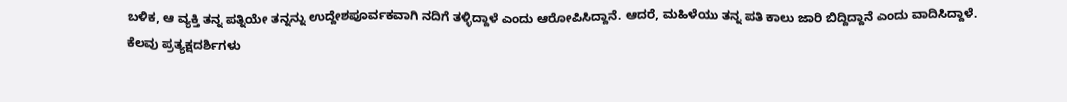ಬಳಿಕ, ಆ ವ್ಯಕ್ತಿ ತನ್ನ ಪತ್ನಿಯೇ ತನ್ನನ್ನು ಉದ್ದೇಶಪೂರ್ವಕವಾಗಿ ನದಿಗೆ ತಳ್ಳಿದ್ದಾಳೆ ಎಂದು ಆರೋಪಿಸಿದ್ದಾನೆ. ಆದರೆ, ಮಹಿಳೆಯು ತನ್ನ ಪತಿ ಕಾಲು ಜಾರಿ ಬಿದ್ದಿದ್ದಾನೆ ಎಂದು ವಾದಿಸಿದ್ದಾಳೆ.
ಕೆಲವು ಪ್ರತ್ಯಕ್ಷದರ್ಶಿಗಳು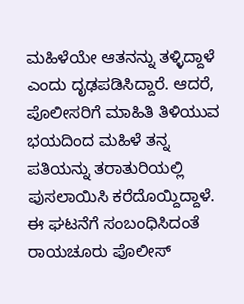ಮಹಿಳೆಯೇ ಆತನನ್ನು ತಳ್ಳಿದ್ದಾಳೆ ಎಂದು ದೃಢಪಡಿಸಿದ್ದಾರೆ. ಆದರೆ, ಪೊಲೀಸರಿಗೆ ಮಾಹಿತಿ ತಿಳಿಯುವ ಭಯದಿಂದ ಮಹಿಳೆ ತನ್ನ ಪತಿಯನ್ನು ತರಾತುರಿಯಲ್ಲಿ ಪುಸಲಾಯಿಸಿ ಕರೆದೊಯ್ದಿದ್ದಾಳೆ. ಈ ಘಟನೆಗೆ ಸಂಬಂಧಿಸಿದಂತೆ ರಾಯಚೂರು ಪೊಲೀಸ್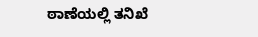ಠಾಣೆಯಲ್ಲಿ ತನಿಖೆ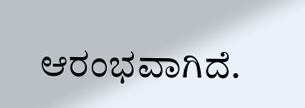ಆರಂಭವಾಗಿದೆ.